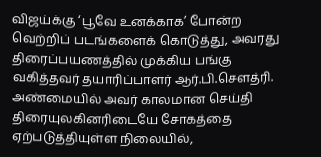விஜய்க்கு ‘பூவே உனக்காக’ போன்ற வெற்றிப் படங்களைக் கொடுத்து, அவரது திரைப்பயணத்தில் முக்கிய பங்கு வகித்தவர் தயாரிப்பாளர் ஆர்.பி.சௌத்ரி. அண்மையில் அவர் காலமான செய்தி திரையுலகினரிடையே சோகத்தை ஏற்படுத்தியுள்ள நிலையில்,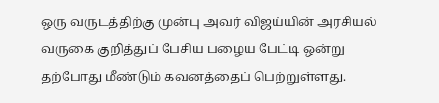ஒரு வருடத்திற்கு முன்பு அவர் விஜய்யின் அரசியல் வருகை குறித்துப் பேசிய பழைய பேட்டி ஒன்று தற்போது மீண்டும் கவனத்தைப் பெற்றுள்ளது.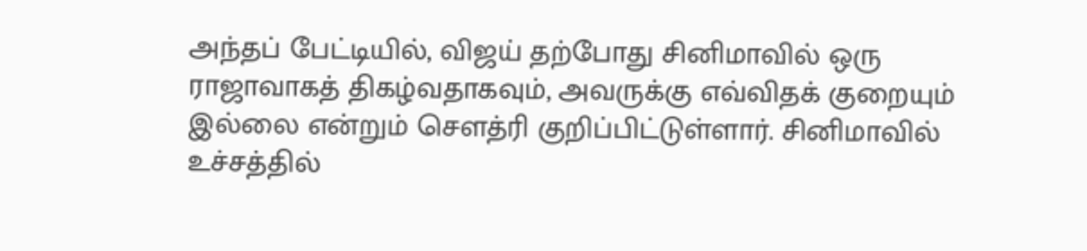அந்தப் பேட்டியில், விஜய் தற்போது சினிமாவில் ஒரு ராஜாவாகத் திகழ்வதாகவும், அவருக்கு எவ்விதக் குறையும் இல்லை என்றும் சௌத்ரி குறிப்பிட்டுள்ளார். சினிமாவில் உச்சத்தில்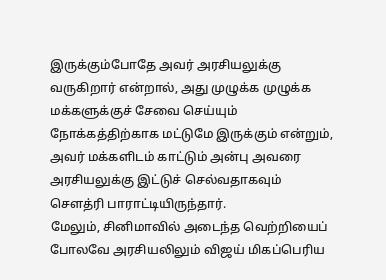இருக்கும்போதே அவர் அரசியலுக்கு வருகிறார் என்றால், அது முழுக்க முழுக்க மக்களுக்குச் சேவை செய்யும் நோக்கத்திற்காக மட்டுமே இருக்கும் என்றும், அவர் மக்களிடம் காட்டும் அன்பு அவரை அரசியலுக்கு இட்டுச் செல்வதாகவும் சௌத்ரி பாராட்டியிருந்தார்.
மேலும், சினிமாவில் அடைந்த வெற்றியைப் போலவே அரசியலிலும் விஜய் மிகப்பெரிய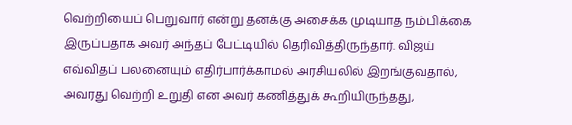வெற்றியைப் பெறுவார் என்று தனக்கு அசைக்க முடியாத நம்பிக்கை இருப்பதாக அவர் அந்தப் பேட்டியில் தெரிவித்திருந்தார். விஜய் எவ்விதப் பலனையும் எதிர்பார்க்காமல் அரசியலில் இறங்குவதால், அவரது வெற்றி உறுதி என அவர் கணித்துக் கூறியிருந்தது,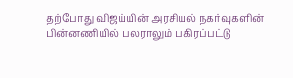தற்போது விஜய்யின் அரசியல் நகர்வுகளின் பின்னணியில் பலராலும் பகிரப்பட்டு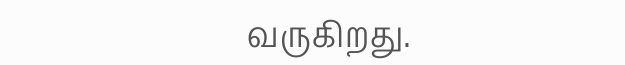வருகிறது.